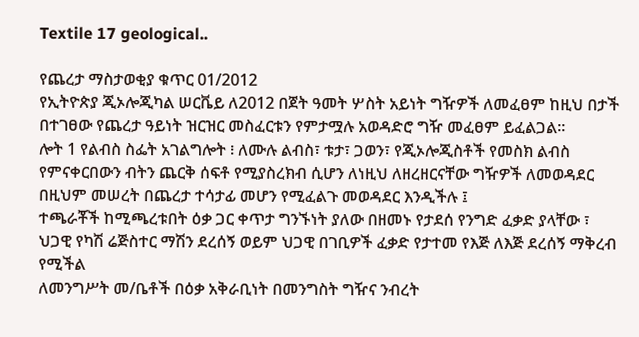Textile 17 geological..

የጨረታ ማስታወቂያ ቁጥር 01/2012
የኢትዮጵያ ጂኦሎጂካል ሠርቬይ ለ2012 በጀት ዓመት ሦስት አይነት ግዥዎች ለመፈፀም ከዚህ በታች በተገፀው የጨረታ ዓይነት ዝርዝር መስፈርቱን የምታሟሉ አወዳድሮ ግዥ መፈፀም ይፈልጋል፡፡
ሎት 1 የልብስ ስፌት አገልግሎት ፧ ለሙሉ ልብስ፣ ቱታ፣ ጋወን፣ የጂኦሎጂስቶች የመስክ ልብስ የምናቀርበውን ብትን ጨርቅ ሰፍቶ የሚያስረክብ ሲሆን ለነዚህ ለዘረዘርናቸው ግዥዎች ለመወዳደር በዚህም መሠረት በጨረታ ተሳታፊ መሆን የሚፈልጉ መወዳደር እንዲችሉ ፤
ተጫራቾች ከሚጫረቱበት ዕቃ ጋር ቀጥታ ግንኙነት ያለው በዘመኑ የታደሰ የንግድ ፈቃድ ያላቸው ፣
ህጋዊ የካሽ ሬጅስተር ማሽን ደረሰኝ ወይም ህጋዊ በገቢዎች ፈቃድ የታተመ የእጅ ለእጅ ደረሰኝ ማቅረብ የሚችል
ለመንግሥት መ/ቤቶች በዕቃ አቅራቢነት በመንግስት ግዥና ንብረት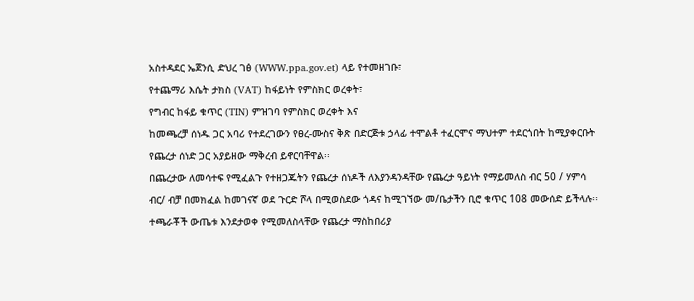አስተዳደር ኤጀንሲ ድህረ ገፅ (WWW.ppa.gov.et) ላይ የተመዘገቡ፣
የተጨማሪ እሴት ታክስ (VAT) ከፋይነት የምስክር ወረቀት፣
የግብር ከፋይ ቁጥር (TIN) ምዝገባ የምስክር ወረቀት እና
ከመጫረቻ ሰነዱ ጋር አባሪ የተደረገውን የፀረ-ሙስና ቅጽ በድርጅቱ ኃላፊ ተሞልቶ ተፈርሞና ማህተም ተደርጎበት ከሚያቀርቡት የጨረታ ሰነድ ጋር አያይዘው ማቅረብ ይኖርባቸዋል፡፡
በጨረታው ለመሳተፍ የሚፈልጉ የተዘጋጁትን የጨረታ ሰነዶች ለእያንዳንዳቸው የጨረታ ዓይነት የማይመለስ ብር 50 / ሃምሳ ብር/ ብቻ በመክፈል ከመገናኛ ወደ ጉርድ ሾላ በሚወስደው ጎዳና ከሚገኘው መ/ቤታችን ቢሮ ቁጥር 108 መውሰድ ይችላሉ፡፡
ተጫራቾች ውጤቱ እንደታወቀ የሚመለስላቸው የጨረታ ማስከበሪያ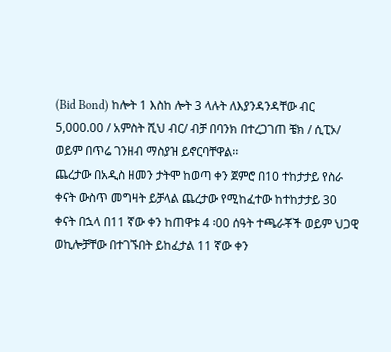(Bid Bond) ከሎት 1 እስከ ሎት 3 ላሉት ለእያንዳንዳቸው ብር 5,000.00 / አምስት ሺህ ብር/ ብቻ በባንክ በተረጋገጠ ቼክ / ሲፒኦ/ ወይም በጥሬ ገንዘብ ማስያዝ ይኖርባቸዋል፡፡
ጨረታው በአዲስ ዘመን ታትሞ ከወጣ ቀን ጀምሮ በ10 ተከታታይ የስራ ቀናት ውስጥ መግዛት ይቻላል ጨረታው የሚከፈተው ከተከታታይ 30 ቀናት በኋላ በ11 ኛው ቀን ከጠዋቱ 4 ፡00 ሰዓት ተጫራቾች ወይም ህጋዊ ወኪሎቻቸው በተገኙበት ይከፈታል 11 ኛው ቀን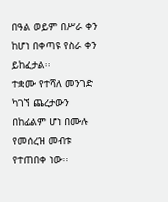በዓል ወይም በሥራ ቀን ከሆነ በቀጣዩ የስራ ቀን ይከፈታል፡፡
ተቋሙ የተሻለ መንገድ ካገኘ ጨረታውን በከፊልም ሆነ በሙሉ የመሰረዝ መብቱ የተጠበቀ ነው፡፡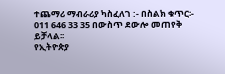ተጨማሪ ማብራሪያ ካስፈለገ :- በስልክ ቁጥር፡- 011 646 33 35 በውስጥ ደውሎ መጠየቅ ይቻላል፡፡
የኢትዮጵያ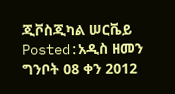ጂቮስጂካል ሠርቬይ
Posted:አዲስ ዘመን ግንቦት 08 ቀን 2012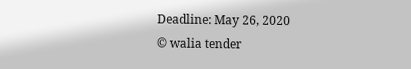Deadline: May 26, 2020
© walia tender